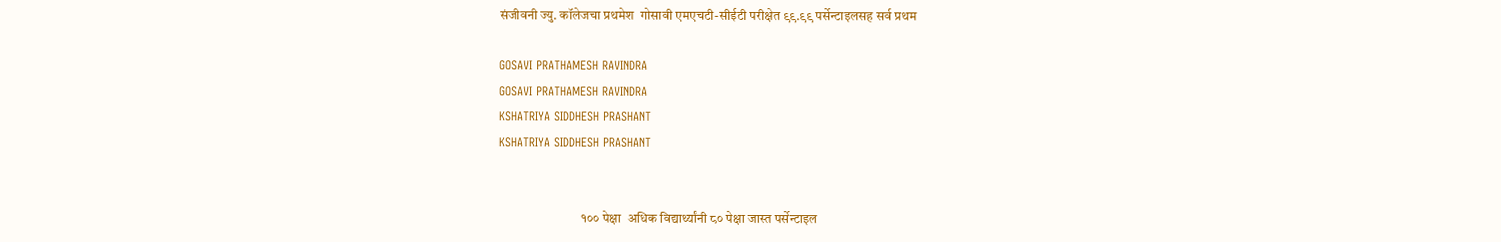संजीवनी ज्यु. कॉलेजचा प्रथमेश  गोसावी एमएचटी-सीईटी परीक्षेत ९९.९९ पर्सेन्टाइलसह सर्व प्रथम

GOSAVI PRATHAMESH RAVINDRA
GOSAVI PRATHAMESH RAVINDRA
KSHATRIYA SIDDHESH PRASHANT
KSHATRIYA SIDDHESH PRASHANT


                               १०० पेक्षा  अधिक विद्यार्थ्यांनी ८० पेक्षा जास्त पर्सेन्टाइल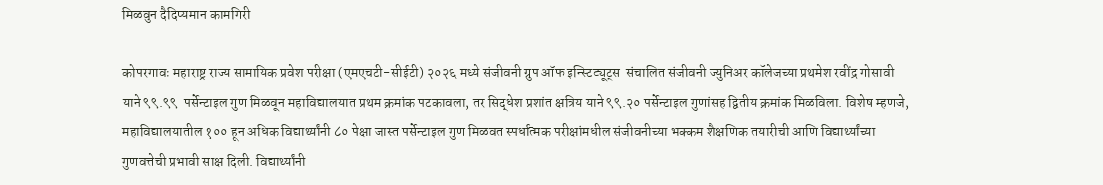मिळवुन दैदिप्यमान कामगिरी

कोपरगावः महाराष्ट्र राज्य सामायिक प्रवेश परीक्षा (एमएचटी-सीईटी) २०२६ मध्ये संजीवनी ग्रुप ऑफ इन्स्टिट्यूट्स  संचालित संजीवनी ज्युनिअर कॉलेजच्या प्रथमेश रवींद्र गोसावी याने ९९.९९  पर्सेन्टाइल गुण मिळवून महाविद्यालयात प्रथम क्रमांक पटकावला, तर सिद्धेश प्रशांत क्षत्रिय याने ९९.२० पर्सेन्टाइल गुणांसह द्वितीय क्रमांक मिळविला. विशेष म्हणजे, महाविद्यालयातील १०० हून अधिक विद्यार्थ्यांनी ८० पेक्षा जास्त पर्सेन्टाइल गुण मिळवत स्पर्धात्मक परीक्षांमधील संजीवनीच्या भक्कम शैक्षणिक तयारीची आणि विद्यार्थ्यांच्या गुणवत्तेची प्रभावी साक्ष दिली. विद्यार्थ्यांनी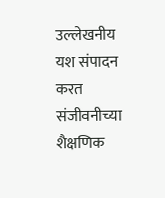उल्लेखनीय यश संपादन करत संजीवनीच्या शैक्षणिक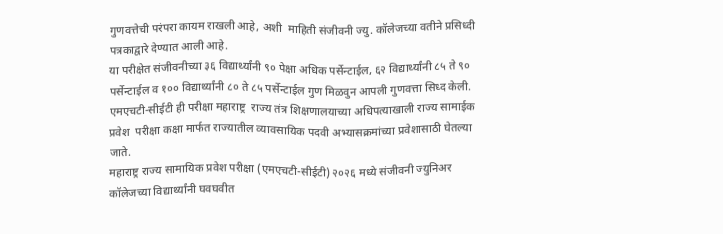गुणवत्तेची परंपरा कायम राखली आहे, अशी  माहिती संजीवनी ज्यु. कॉलेजच्या वतीने प्रसिध्दी पत्रकाद्वारे देण्यात आली आहे.
या परीक्षेत संजीवनीच्या ३६ विद्यार्थ्यांनी ९० पेक्षा अधिक पर्सेन्टाईल, ६२ विद्यार्थ्यांनी ८५ ते ९० पर्सेन्टाईल व १०० विद्यार्थ्यांनी ८० ते ८५ पर्सेन्टाईल गुण मिळवुन आपली गुणवत्ता सिध्द केली. एमएचटी-सीईटी ही परीक्षा महाराष्ट्र  राज्य तंत्र शिक्षणालयाच्या अधिपत्याखाली राज्य सामाईक प्रवेश  परीक्षा कक्षा मार्फत राज्यातील व्यावसायिक पदवी अभ्यासक्रमांच्या प्रवेशासाठी घेतल्या जाते.
महाराष्ट्र राज्य सामायिक प्रवेश परीक्षा (एमएचटी-सीईटी) २०२६ मध्ये संजीवनी ज्युनिअर कॉलेजच्या विद्यार्थ्यांनी घवघवीत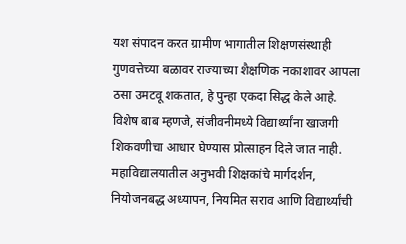यश संपादन करत ग्रामीण भागातील शिक्षणसंस्थाही गुणवत्तेच्या बळावर राज्याच्या शैक्षणिक नकाशावर आपला ठसा उमटवू शकतात, हे पुन्हा एकदा सिद्ध केले आहे. विशेष बाब म्हणजे, संजीवनीमध्ये विद्यार्थ्यांना खाजगी शिकवणीचा आधार घेण्यास प्रोत्साहन दिले जात नाही. महाविद्यालयातील अनुभवी शिक्षकांचे मार्गदर्शन, नियोजनबद्ध अध्यापन, नियमित सराव आणि विद्यार्थ्यांची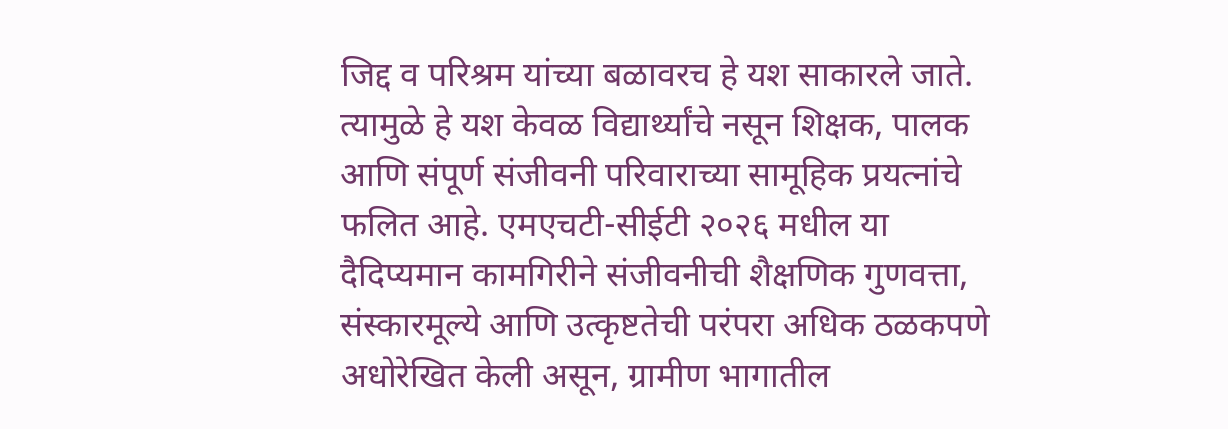जिद्द व परिश्रम यांच्या बळावरच हे यश साकारले जाते. त्यामुळे हे यश केवळ विद्यार्थ्यांचे नसून शिक्षक, पालक आणि संपूर्ण संजीवनी परिवाराच्या सामूहिक प्रयत्नांचे फलित आहे. एमएचटी-सीईटी २०२६ मधील या दैदिप्यमान कामगिरीने संजीवनीची शैक्षणिक गुणवत्ता, संस्कारमूल्ये आणि उत्कृष्टतेची परंपरा अधिक ठळकपणे अधोरेखित केली असून, ग्रामीण भागातील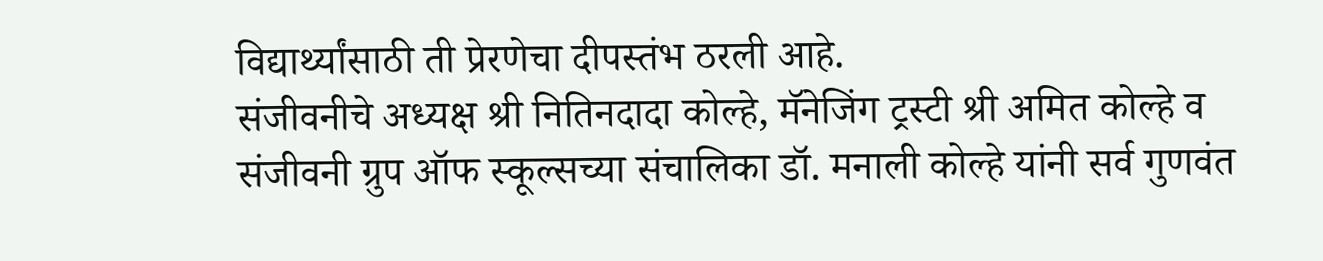विद्यार्थ्यांसाठी ती प्रेरणेचा दीपस्तंभ ठरली आहे.
संजीवनीचे अध्यक्ष श्री नितिनदादा कोल्हे, मॅनेजिंग ट्रस्टी श्री अमित कोल्हे व संजीवनी ग्रुप ऑफ स्कूल्सच्या संचालिका डॉ. मनाली कोल्हे यांनी सर्व गुणवंत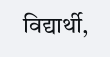विद्यार्थी,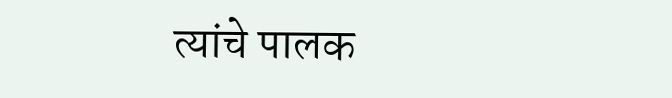त्यांचे पालक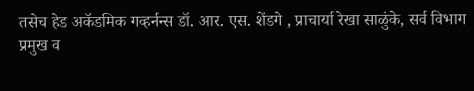तसेच हेड अकॅडमिक गव्हर्नन्स डॉ. आर. एस. शेंडगे , प्राचार्या रेखा साळुंके, सर्व विभाग प्रमुख व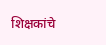शिक्षकांचे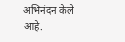अभिनंदन केले आहे.